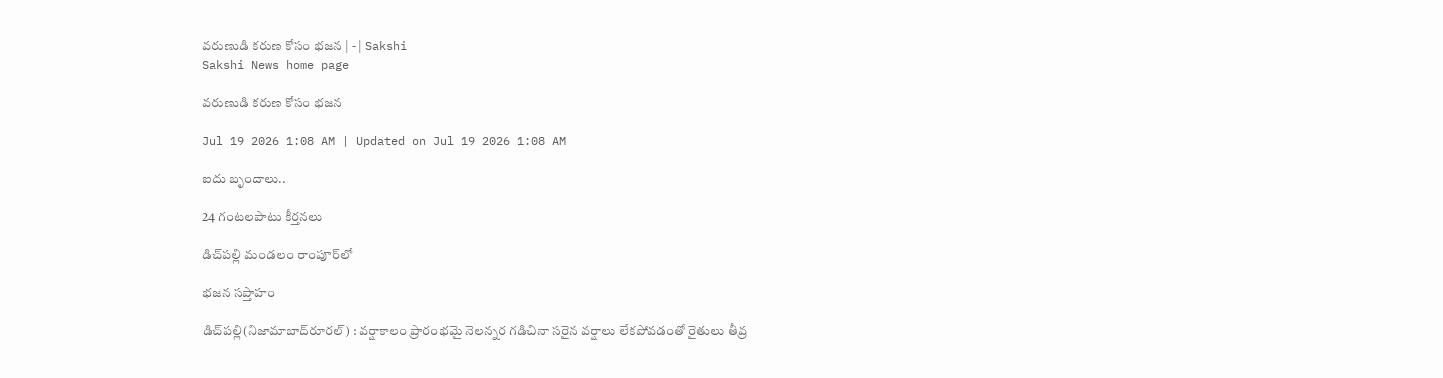వరుణుడి కరుణ కోసం భజన | - | Sakshi
Sakshi News home page

వరుణుడి కరుణ కోసం భజన

Jul 19 2026 1:08 AM | Updated on Jul 19 2026 1:08 AM

ఐదు బృందాలు..

24 గంటలపాటు కీర్తనలు

డిచ్‌పల్లి మండలం రాంపూర్‌లో

భజన సప్తాహం

డిచ్‌పల్లి(నిజామాబాద్‌రూరల్‌) : వర్షాకాలం ప్రారంభమై నెలన్నర గడిచినా సరైన వర్షాలు లేకపోవడంతో రైతులు తీవ్ర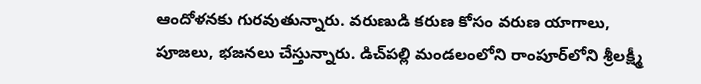ఆందోళనకు గురవుతున్నారు. వరుణుడి కరుణ కోసం వరుణ యాగాలు, పూజలు, భజనలు చేస్తున్నారు. డిచ్‌పల్లి మండలంలోని రాంపూర్‌లోని శ్రీలక్ష్మీ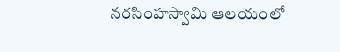నరసింహస్వామి ఆలయంలో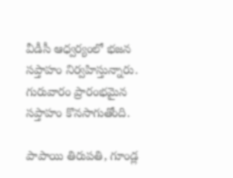వీడీసీ ఆధ్వర్యంలో భజన సప్తాహం నిర్వహిస్తున్నారు. గురువారం ప్రారంభమైన సప్తాహం కొనసాగుతోంది.

పాపాయి తిరుపతి, గూండ్ల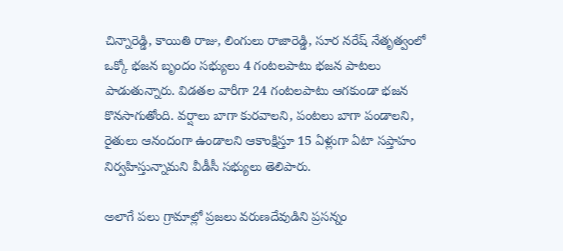చిన్నారెడ్డి, కాయితి రాజు, లింగులు రాజారెడ్డి, సూర నరేష్‌ నేతృత్వంలో ఒక్కో భజన బృందం సభ్యులు 4 గంటలపాటు భజన పాటలు పాడుతున్నారు. విడతల వారీగా 24 గంటలపాటు ఆగకుండా భజన కొనసాగుతోంది. వర్షాలు బాగా కురవాలని, పంటలు బాగా పండాలని, రైతులు ఆనందంగా ఉండాలని ఆకాంక్షిస్తూ 15 ఏళ్లుగా ఏటా సప్తాహం నిర్వహిస్తున్నామని వీడీసీ సభ్యులు తెలిపారు.

అలాగే పలు గ్రామాల్లో ప్రజలు వరుణదేవుడిని ప్రసన్నం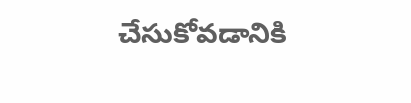చేసుకోవడానికి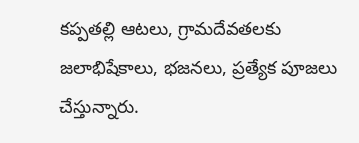కప్పతల్లి ఆటలు, గ్రామదేవతలకు జలాభిషేకాలు, భజనలు, ప్రత్యేక పూజలు చేస్తున్నారు.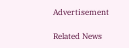Advertisement

Related News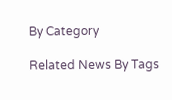By Category

Related News By Tags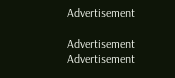Advertisement

Advertisement
Advertisement